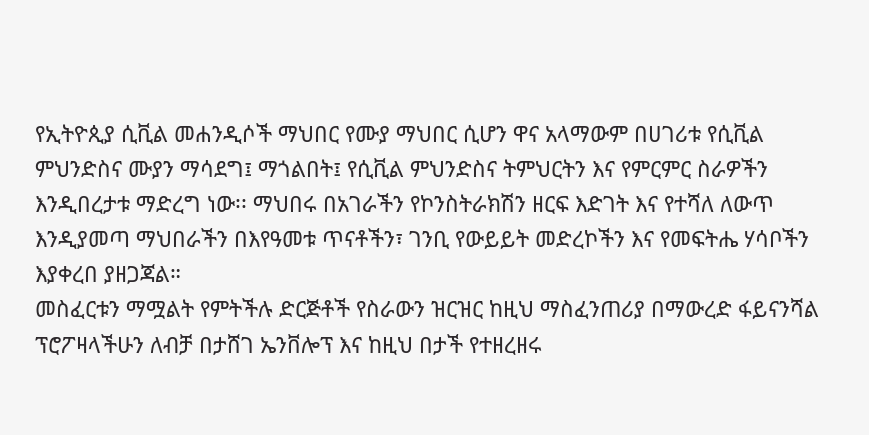የኢትዮጲያ ሲቪል መሐንዲሶች ማህበር የሙያ ማህበር ሲሆን ዋና አላማውም በሀገሪቱ የሲቪል ምህንድስና ሙያን ማሳደግ፤ ማጎልበት፤ የሲቪል ምህንድስና ትምህርትን እና የምርምር ስራዎችን እንዲበረታቱ ማድረግ ነው፡፡ ማህበሩ በአገራችን የኮንስትራክሽን ዘርፍ እድገት እና የተሻለ ለውጥ እንዲያመጣ ማህበራችን በእየዓመቱ ጥናቶችን፣ ገንቢ የውይይት መድረኮችን እና የመፍትሔ ሃሳቦችን እያቀረበ ያዘጋጃል።
መስፈርቱን ማሟልት የምትችሉ ድርጅቶች የስራውን ዝርዝር ከዚህ ማስፈንጠሪያ በማውረድ ፋይናንሻል ፕሮፖዛላችሁን ለብቻ በታሸገ ኤንቨሎፕ እና ከዚህ በታች የተዘረዘሩ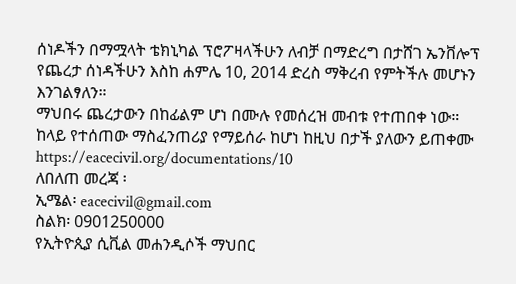ሰነዶችን በማሟላት ቴክኒካል ፕሮፖዛላችሁን ለብቻ በማድረግ በታሸገ ኤንቨሎፕ የጨረታ ሰነዳችሁን እስከ ሐምሌ 10, 2014 ድረስ ማቅረብ የምትችሉ መሆኑን እንገልፃለን።
ማህበሩ ጨረታውን በከፊልም ሆነ በሙሉ የመሰረዝ መብቱ የተጠበቀ ነው።
ከላይ የተሰጠው ማስፈንጠሪያ የማይሰራ ከሆነ ከዚህ በታች ያለውን ይጠቀሙ
https://eacecivil.org/documentations/10
ለበለጠ መረጃ ፡
ኢሜል፡ eacecivil@gmail.com
ስልክ፡ 0901250000
የኢትዮጲያ ሲቪል መሐንዲሶች ማህበር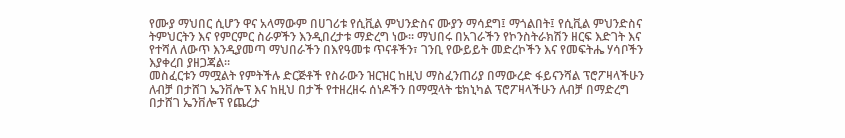የሙያ ማህበር ሲሆን ዋና አላማውም በሀገሪቱ የሲቪል ምህንድስና ሙያን ማሳደግ፤ ማጎልበት፤ የሲቪል ምህንድስና ትምህርትን እና የምርምር ስራዎችን እንዲበረታቱ ማድረግ ነው፡፡ ማህበሩ በአገራችን የኮንስትራክሽን ዘርፍ እድገት እና የተሻለ ለውጥ እንዲያመጣ ማህበራችን በእየዓመቱ ጥናቶችን፣ ገንቢ የውይይት መድረኮችን እና የመፍትሔ ሃሳቦችን እያቀረበ ያዘጋጃል።
መስፈርቱን ማሟልት የምትችሉ ድርጅቶች የስራውን ዝርዝር ከዚህ ማስፈንጠሪያ በማውረድ ፋይናንሻል ፕሮፖዛላችሁን ለብቻ በታሸገ ኤንቨሎፕ እና ከዚህ በታች የተዘረዘሩ ሰነዶችን በማሟላት ቴክኒካል ፕሮፖዛላችሁን ለብቻ በማድረግ በታሸገ ኤንቨሎፕ የጨረታ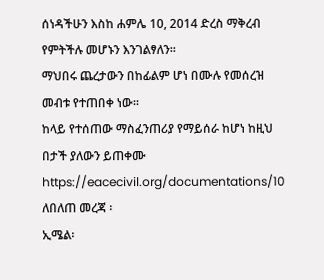ሰነዳችሁን እስከ ሐምሌ 10, 2014 ድረስ ማቅረብ የምትችሉ መሆኑን እንገልፃለን።
ማህበሩ ጨረታውን በከፊልም ሆነ በሙሉ የመሰረዝ መብቱ የተጠበቀ ነው።
ከላይ የተሰጠው ማስፈንጠሪያ የማይሰራ ከሆነ ከዚህ በታች ያለውን ይጠቀሙ
https://eacecivil.org/documentations/10
ለበለጠ መረጃ ፡
ኢሜል፡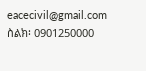eacecivil@gmail.com
ስልክ፡ 0901250000